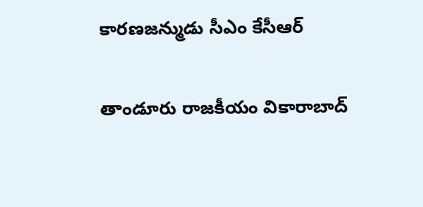కారణజన్ముడు సీఎం కేసీఆర్

తాండూరు రాజకీయం వికారాబాద్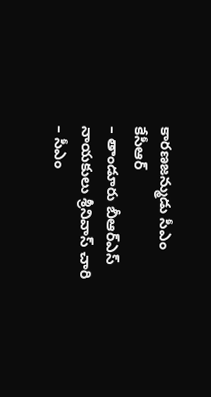కారణజన్ముడు సీఎం కేసీఆర్
– తాండూరు బీఆర్ఎస్ నాయకులు శ్రీనివాస్ చారి
– సీఎం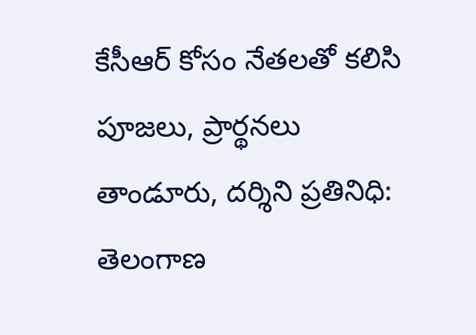కేసీఆర్ కోసం నేతలతో కలిసి పూజలు, ప్రార్థనలు
తాండూరు, దర్శిని ప్రతినిధి: తెలంగాణ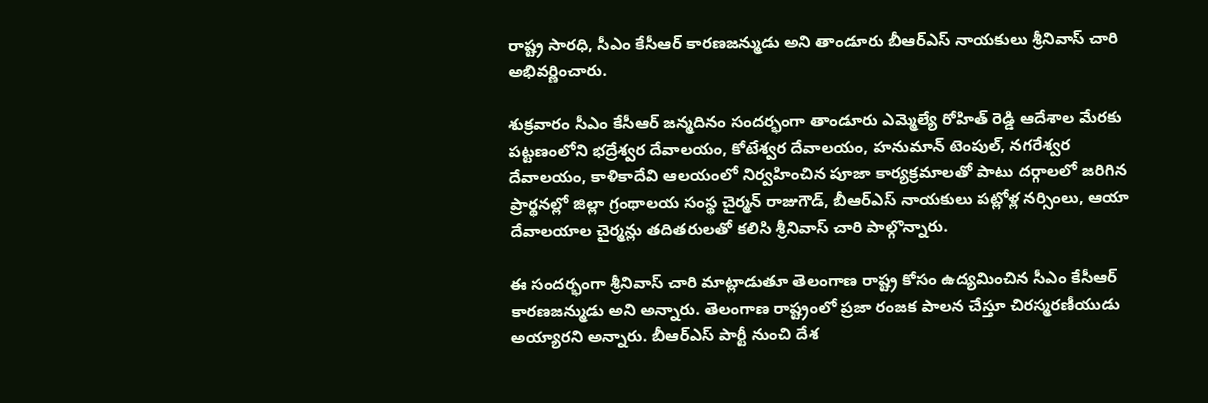రాష్ట్ర సారధి, సీఎం కేసీఆర్ కారణజన్ముడు అని తాండూరు బీఆర్ఎస్ నాయకులు శ్రీనివాస్ చారి అభివర్ణించారు.

శుక్రవారం సీఎం కేసీఆర్ జన్మదినం సందర్భంగా తాండూరు ఎమ్మెల్యే రోహిత్ రెడ్డి ఆదేశాల మేరకు పట్టణంలోని భద్రేశ్వర దేవాలయం, కోటేశ్వర దేవాలయం, హనుమాన్ టెంపుల్, నగరేశ్వర దేవాలయం, కాళికాదేవి ఆలయంలో నిర్వహించిన పూజా కార్యక్రమాలతో పాటు దర్గాలలో జరిగిన ప్రార్థనల్లో జిల్లా గ్రంథాలయ సంస్థ చైర్మన్ రాజుగౌడ్, బీఆర్ఎస్ నాయకులు పట్లోళ్ల నర్సింలు, ఆయా దేవాలయాల చైర్మన్లు తదితరులతో కలిసి శ్రీనివాస్ చారి పాల్గొన్నారు.

ఈ సందర్భంగా శ్రీనివాస్ చారి మాట్లాడుతూ తెలంగాణ రాష్ట్ర కోసం ఉద్యమించిన సీఎం కేసీఆర్ కారణజన్ముడు అని అన్నారు. తెలంగాణ రాష్ట్రంలో ప్రజా రంజక పాలన చేస్తూ చిరస్మరణీయుడు అయ్యారని అన్నారు. బీఆర్ఎస్‌ పార్టీ నుంచి దేశ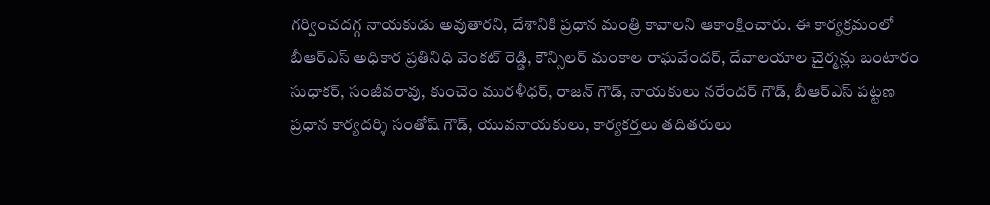గర్వించదగ్గ నాయకుడు అవుతారని, దేశానికి ప్రధాన మంత్రి కావాలని ఆకాంక్షించారు. ఈ కార్యక్రమంలో బీఆర్ఎస్ అధికార ప్రతినిధి వెంకట్ రెడ్డి, కౌన్సిలర్ మంకాల రాఘవేందర్, దేవాలయాల చైర్మన్లు బంటారం సుధాకర్, సంజీవరావు, కుంచెం మురళీధర్, రాజన్ గౌడ్, నాయకులు నరేందర్ గౌడ్, బీఆర్ఎస్ పట్టణ ప్రధాన కార్యదర్శి సంతోష్‌ గౌడ్, యువనాయకులు, కార్యకర్తలు తదితరులు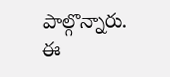పాల్గొన్నారు.
ఈ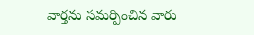వార్తను సమర్పించిన వారు